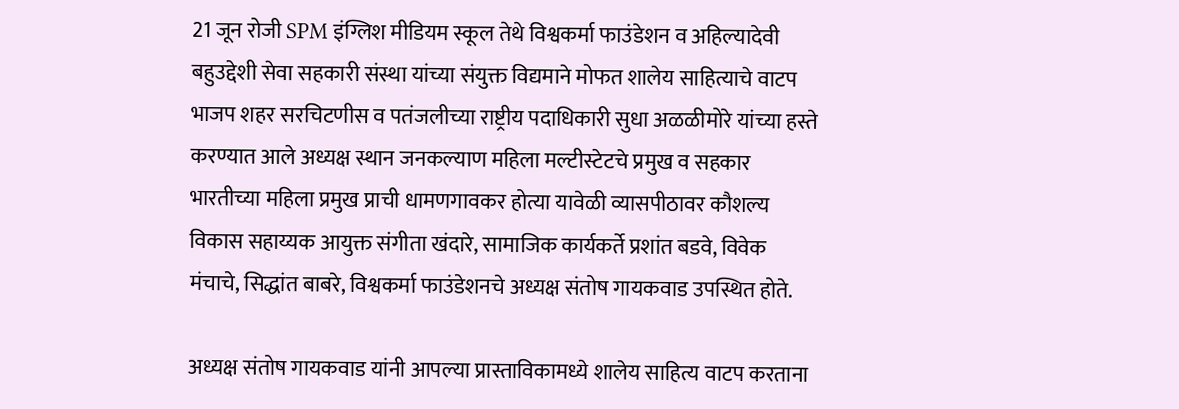21 जून रोजी SPM इंग्लिश मीडियम स्कूल तेथे विश्वकर्मा फाउंडेशन व अहिल्यादेवी बहुउद्देशी सेवा सहकारी संस्था यांच्या संयुक्त विद्यमाने मोफत शालेय साहित्याचे वाटप भाजप शहर सरचिटणीस व पतंजलीच्या राष्ट्रीय पदाधिकारी सुधा अळळीमोरे यांच्या हस्ते करण्यात आले अध्यक्ष स्थान जनकल्याण महिला मल्टीस्टेटचे प्रमुख व सहकार भारतीच्या महिला प्रमुख प्राची धामणगावकर होत्या यावेळी व्यासपीठावर कौशल्य विकास सहाय्यक आयुक्त संगीता खंदारे, सामाजिक कार्यकर्ते प्रशांत बडवे, विवेक मंचाचे, सिद्धांत बाबरे, विश्वकर्मा फाउंडेशनचे अध्यक्ष संतोष गायकवाड उपस्थित होते.

अध्यक्ष संतोष गायकवाड यांनी आपल्या प्रास्ताविकामध्ये शालेय साहित्य वाटप करताना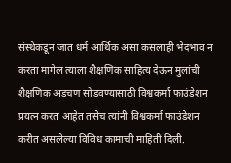संस्थेकडून जात धर्म आर्थिक असा कसलाही भेदभाव न करता मागेल त्याला शैक्षणिक साहित्य देऊन मुलांची शैक्षणिक अडचण सोडवण्यासाठी विश्वकर्मा फाउंडेशन प्रयत्न करत आहेत तसेच त्यांनी विश्वकर्मा फाउंडेशन करीत असलेल्या विविध कामाची माहिती दिली.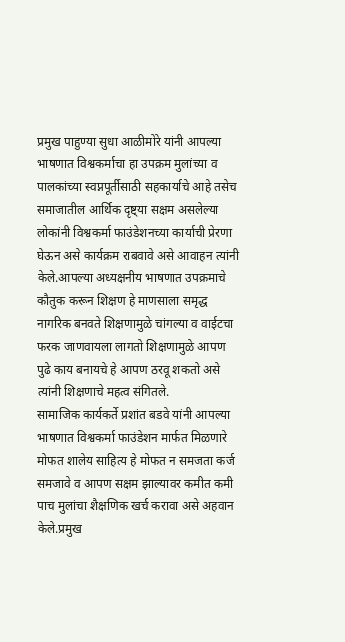प्रमुख पाहुण्या सुधा आळीमोरे यांनी आपल्या भाषणात विश्वकर्माचा हा उपक्रम मुलांच्या व पालकांच्या स्वप्नपूर्तीसाठी सहकार्याचे आहे तसेच समाजातील आर्थिक दृष्ट्या सक्षम असलेल्या लोकांनी विश्वकर्मा फाउंडेशनच्या कार्याची प्रेरणा घेऊन असे कार्यक्रम राबवावे असे आवाहन त्यांनी केले.आपल्या अध्यक्षनीय भाषणात उपक्रमाचे कौतुक करून शिक्षण हे माणसाला समृद्ध नागरिक बनवते शिक्षणामुळे चांगल्या व वाईटचा फरक जाणवायला लागतो शिक्षणामुळे आपण पुढे काय बनायचे हे आपण ठरवू शकतो असे त्यांनी शिक्षणाचे महत्व संगितले.
सामाजिक कार्यकर्ते प्रशांत बडवे यांनी आपल्या भाषणात विश्वकर्मा फाउंडेशन मार्फत मिळणारे मोफत शालेय साहित्य हे मोफत न समजता कर्ज समजावे व आपण सक्षम झाल्यावर कमीत कमी पाच मुलांचा शैक्षणिक खर्च करावा असे अहवान केले.प्रमुख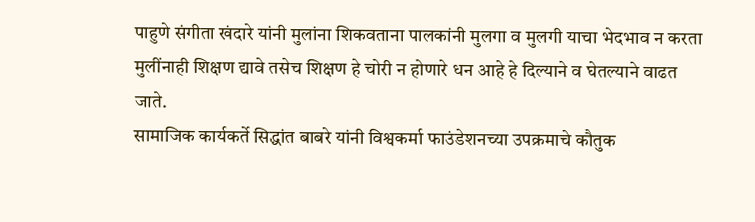पाहुणे संगीता खंदारे यांनी मुलांना शिकवताना पालकांनी मुलगा व मुलगी याचा भेदभाव न करता मुलींनाही शिक्षण द्यावे तसेच शिक्षण हे चोरी न होणारे धन आहे हे दिल्याने व घेतल्याने वाढत जाते.
सामाजिक कार्यकर्ते सिद्धांत बाबरे यांनी विश्वकर्मा फाउंडेशनच्या उपक्रमाचे कौतुक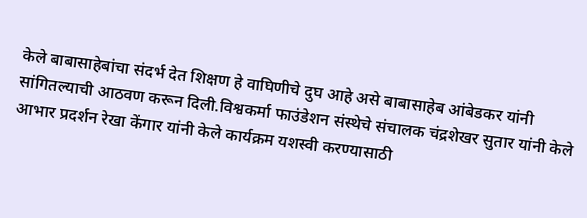केले बाबासाहेबांचा संदर्भ देत शिक्षण हे वाघिणीचे दुघ आहे असे बाबासाहेब आंबेडकर यांनी सांगितल्याची आठवण करून दिली.विश्वकर्मा फाउंडेशन संस्थेचे संचालक चंद्रशेखर सुतार यांनी केले आभार प्रदर्शन रेखा केंगार यांनी केले कार्यक्रम यशस्वी करण्यासाठी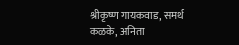श्रीकृष्ण गायकवाड, समर्थ कळके, अनिता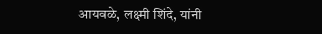आयवळे, लक्ष्मी शिंदे, यांनी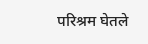परिश्रम घेतले